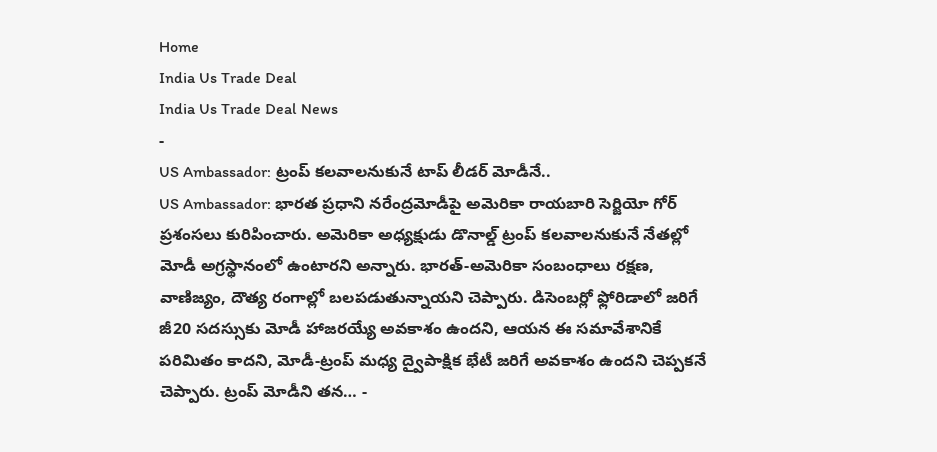Home
India Us Trade Deal
India Us Trade Deal News
-
US Ambassador: ట్రంప్ కలవాలనుకునే టాప్ లీడర్ మోడీనే..
US Ambassador: భారత ప్రధాని నరేంద్రమోడీపై అమెరికా రాయబారి సెర్జియో గోర్ ప్రశంసలు కురిపించారు. అమెరికా అధ్యక్షుడు డొనాల్డ్ ట్రంప్ కలవాలనుకునే నేతల్లో మోడీ అగ్రస్థానంలో ఉంటారని అన్నారు. భారత్-అమెరికా సంబంధాలు రక్షణ, వాణిజ్యం, దౌత్య రంగాల్లో బలపడుతున్నాయని చెప్పారు. డిసెంబర్లో ఫ్లోరిడాలో జరిగే జీ20 సదస్సుకు మోడీ హాజరయ్యే అవకాశం ఉందని, ఆయన ఈ సమావేశానికే పరిమితం కాదని, మోడీ-ట్రంప్ మధ్య ద్వైపాక్షిక భేటీ జరిగే అవకాశం ఉందని చెప్పకనే చెప్పారు. ట్రంప్ మోడీని తన… -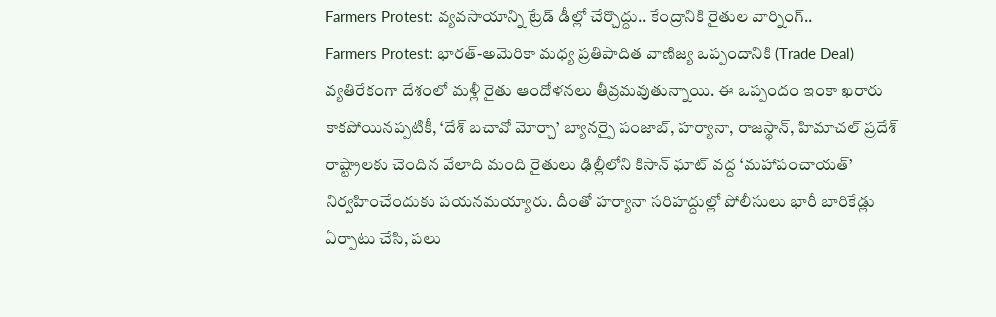Farmers Protest: వ్యవసాయాన్ని ట్రేడ్ డీల్లో చేర్చొద్దు.. కేంద్రానికి రైతుల వార్నింగ్..
Farmers Protest: భారత్-అమెరికా మధ్య ప్రతిపాదిత వాణిజ్య ఒప్పందానికి (Trade Deal) వ్యతిరేకంగా దేశంలో మళ్లీ రైతు ఆందోళనలు తీవ్రమవుతున్నాయి. ఈ ఒప్పందం ఇంకా ఖరారు కాకపోయినప్పటికీ, ‘దేశ్ బచావో మోర్చా’ బ్యానర్పై పంజాబ్, హర్యానా, రాజస్థాన్, హిమాచల్ ప్రదేశ్ రాష్ట్రాలకు చెందిన వేలాది మంది రైతులు ఢిల్లీలోని కిసాన్ ఘాట్ వద్ద ‘మహాపంచాయత్’ నిర్వహించేందుకు పయనమయ్యారు. దీంతో హర్యానా సరిహద్దుల్లో పోలీసులు భారీ బారికేడ్లు ఏర్పాటు చేసి, పలు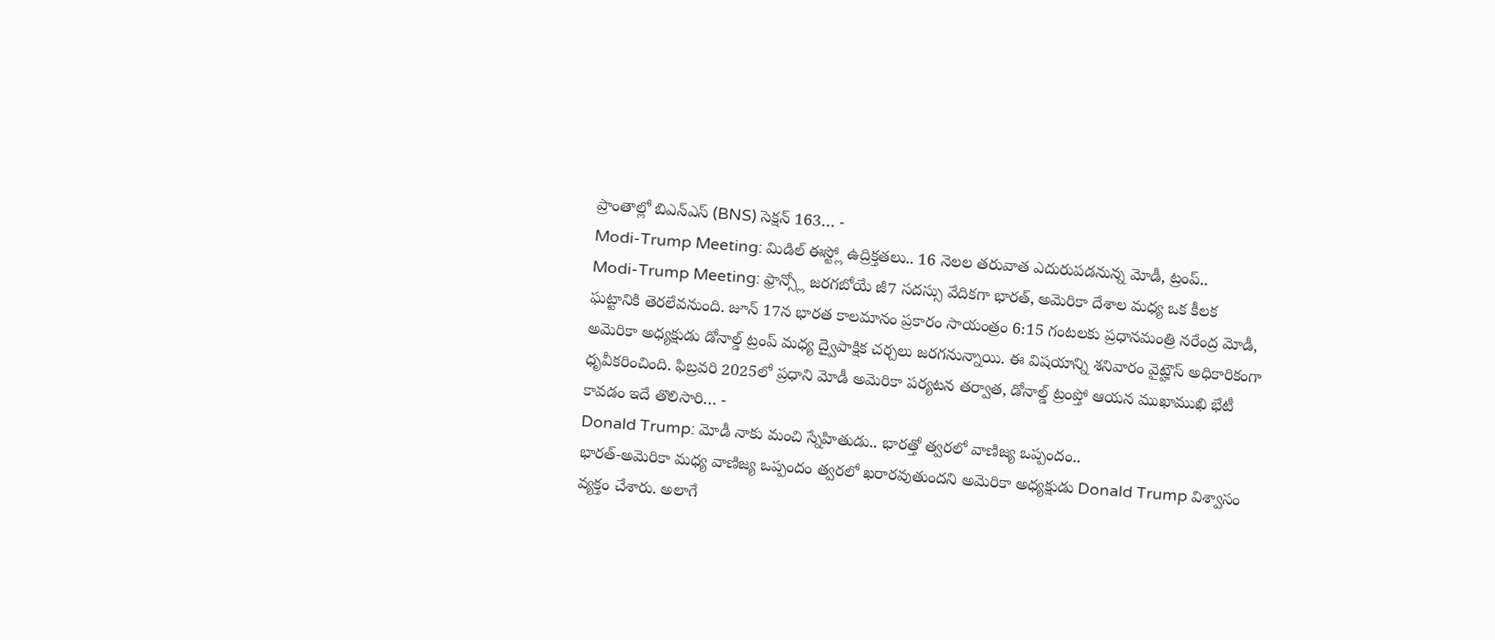ప్రాంతాల్లో బిఎన్ఎస్ (BNS) సెక్షన్ 163… -
Modi-Trump Meeting: మిడిల్ ఈస్ట్లో ఉద్రిక్తతలు.. 16 నెలల తరువాత ఎదురుపడనున్న మోడీ, ట్రంప్..
Modi-Trump Meeting: ఫ్రాన్స్లో జరగబోయే జీ7 సదస్సు వేదికగా భారత్, అమెరికా దేశాల మధ్య ఒక కీలక ఘట్టానికి తెరలేవనుంది. జూన్ 17న భారత కాలమానం ప్రకారం సాయంత్రం 6:15 గంటలకు ప్రధానమంత్రి నరేంద్ర మోడీ, అమెరికా అధ్యక్షుడు డోనాల్డ్ ట్రంప్ మధ్య ద్వైపాక్షిక చర్చలు జరగనున్నాయి. ఈ విషయాన్ని శనివారం వైట్హౌస్ అధికారికంగా ధృవీకరించింది. ఫిబ్రవరి 2025లో ప్రధాని మోడీ అమెరికా పర్యటన తర్వాత, డోనాల్డ్ ట్రంప్తో ఆయన ముఖాముఖి భేటీ కావడం ఇదే తొలిసారి… -
Donald Trump: మోడీ నాకు మంచి స్నేహితుడు.. భారత్తో త్వరలో వాణిజ్య ఒప్పందం..
భారత్-అమెరికా మధ్య వాణిజ్య ఒప్పందం త్వరలో ఖరారవుతుందని అమెరికా అధ్యక్షుడు Donald Trump విశ్వాసం వ్యక్తం చేశారు. అలాగే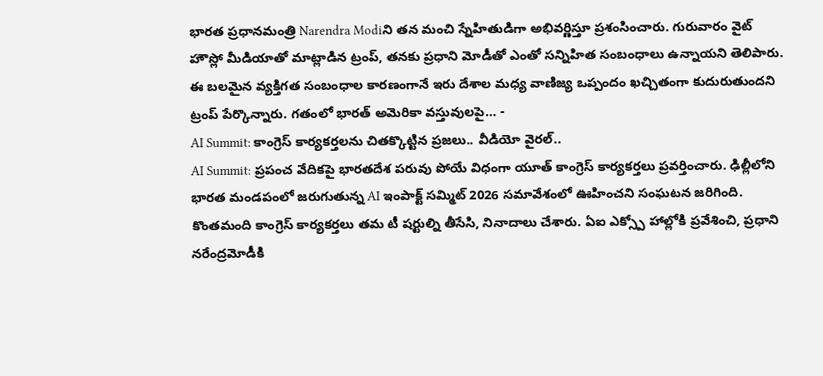భారత ప్రధానమంత్రి Narendra Modiని తన మంచి స్నేహితుడిగా అభివర్ణిస్తూ ప్రశంసించారు. గురువారం వైట్ హౌస్లో మీడియాతో మాట్లాడిన ట్రంప్, తనకు ప్రధాని మోడీతో ఎంతో సన్నిహిత సంబంధాలు ఉన్నాయని తెలిపారు. ఈ బలమైన వ్యక్తిగత సంబంధాల కారణంగానే ఇరు దేశాల మధ్య వాణిజ్య ఒప్పందం ఖచ్చితంగా కుదురుతుందని ట్రంప్ పేర్కొన్నారు. గతంలో భారత్ అమెరికా వస్తువులపై… -
AI Summit: కాంగ్రెస్ కార్యకర్తలను చితక్కొట్టిన ప్రజలు.. వీడియో వైరల్..
AI Summit: ప్రపంచ వేదికపై భారతదేశ పరువు పోయే విధంగా యూత్ కాంగ్రెస్ కార్యకర్తలు ప్రవర్తించారు. ఢిల్లీలోని భారత మండపంలో జరుగుతున్న AI ఇంపాక్ట్ సమ్మిట్ 2026 సమావేశంలో ఊహించని సంఘటన జరిగింది. కొంతమంది కాంగ్రెస్ కార్యకర్తలు తమ టీ షర్టుల్ని తీసేసి, నినాదాలు చేశారు. ఏఐ ఎక్స్పో హాల్లోకి ప్రవేశించి, ప్రధాని నరేంద్రమోడీకి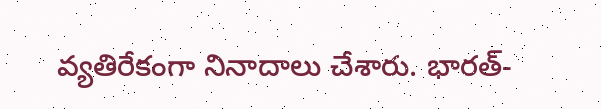వ్యతిరేకంగా నినాదాలు చేశారు. భారత్-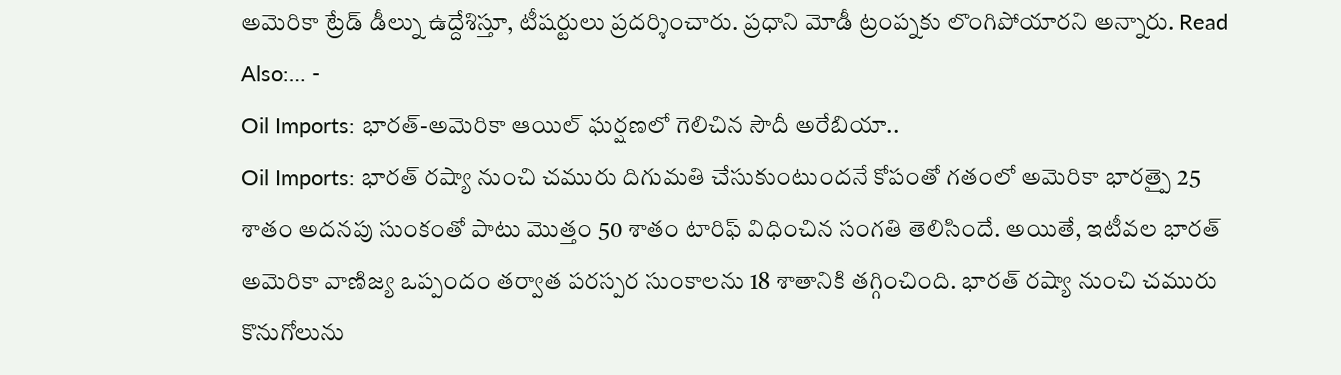అమెరికా ట్రేడ్ డీల్ను ఉద్దేశిస్తూ, టీషర్టులు ప్రదర్శించారు. ప్రధాని మోడీ ట్రంప్నకు లొంగిపోయారని అన్నారు. Read Also:… -
Oil Imports: భారత్-అమెరికా ఆయిల్ ఘర్షణలో గెలిచిన సౌదీ అరేబియా..
Oil Imports: భారత్ రష్యా నుంచి చమురు దిగుమతి చేసుకుంటుందనే కోపంతో గతంలో అమెరికా భారత్పై 25 శాతం అదనపు సుంకంతో పాటు మొత్తం 50 శాతం టారిఫ్ విధించిన సంగతి తెలిసిందే. అయితే, ఇటీవల భారత్ అమెరికా వాణిజ్య ఒప్పందం తర్వాత పరస్పర సుంకాలను 18 శాతానికి తగ్గించింది. భారత్ రష్యా నుంచి చమురు కొనుగోలును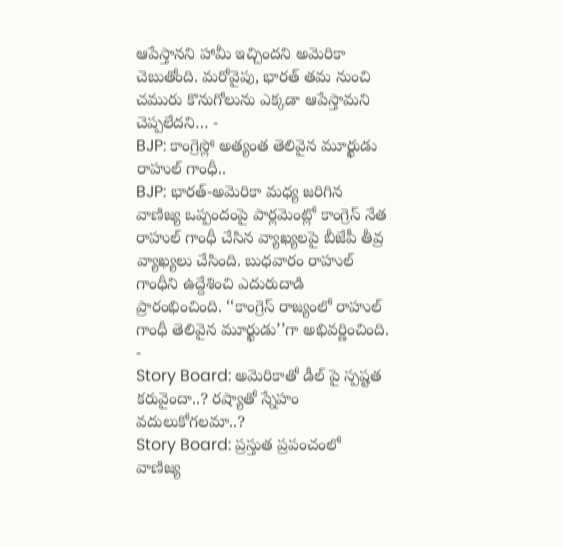ఆపేస్తానని హామీ ఇచ్చిందని అమెరికా చెబుతోంది. మరోవైపు, భారత్ తమ నుంచి చమురు కొనుగోలును ఎక్కడా ఆపేస్తామని చెప్పలేదని… -
BJP: కాంగ్రెస్లో అత్యంత తెలివైన మూర్ఖుడు రాహుల్ గాంధీ..
BJP: భారత్-అమెరికా మధ్య జరిగిన వాణిజ్య ఒప్పందంపై పార్లమెంట్లో కాంగ్రెస్ నేత రాహుల్ గాంధీ చేసిన వ్యాఖ్యలపై బీజేపీ తీవ్ర వ్యాఖ్యలు చేసింది. బుధవారం రాహుల్ గాంధీని ఉద్దేశించి ఎదురుదాడి ప్రారంభించింది. ‘‘కాంగ్రెస్ రాజ్యంలో రాహుల్ గాంధీ తెలివైన మూర్ఖుడు’’గా అభివర్ణించింది. -
Story Board: అమెరికాతో డీల్ పై స్పష్టత కరువైందా..? రష్యాతో స్నేహం వదులుకోగలమా..?
Story Board: ప్రస్తుత ప్రపంచంలో వాణిజ్య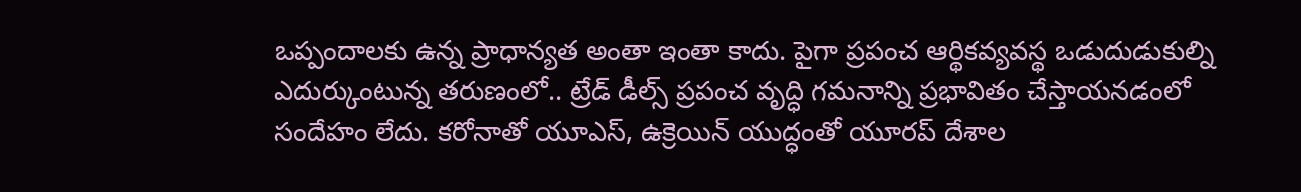ఒప్పందాలకు ఉన్న ప్రాధాన్యత అంతా ఇంతా కాదు. పైగా ప్రపంచ ఆర్థికవ్యవస్థ ఒడుదుడుకుల్ని ఎదుర్కుంటున్న తరుణంలో.. ట్రేడ్ డీల్స్ ప్రపంచ వృద్ధి గమనాన్ని ప్రభావితం చేస్తాయనడంలో సందేహం లేదు. కరోనాతో యూఎస్, ఉక్రెయిన్ యుద్ధంతో యూరప్ దేశాల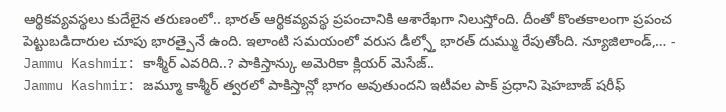ఆర్థికవ్యవస్థలు కుదేలైన తరుణంలో.. భారత్ ఆర్థికవ్యవస్థ ప్రపంచానికి ఆశారేఖగా నిలుస్తోంది. దీంతో కొంతకాలంగా ప్రపంచ పెట్టుబడిదారుల చూపు భారత్పైనే ఉంది. ఇలాంటి సమయంలో వరుస డీల్స్తో భారత్ దుమ్ము రేపుతోంది. న్యూజిలాండ్,… -
Jammu Kashmir: కాశ్మీర్ ఎవరిది..? పాకిస్తాన్కు అమెరికా క్లియర్ మెసేజ్..
Jammu Kashmir: జమ్మూ కాశ్మీర్ త్వరలో పాకిస్తాన్లో భాగం అవుతుందని ఇటీవల పాక్ ప్రధాని షెహబాజ్ షరీఫ్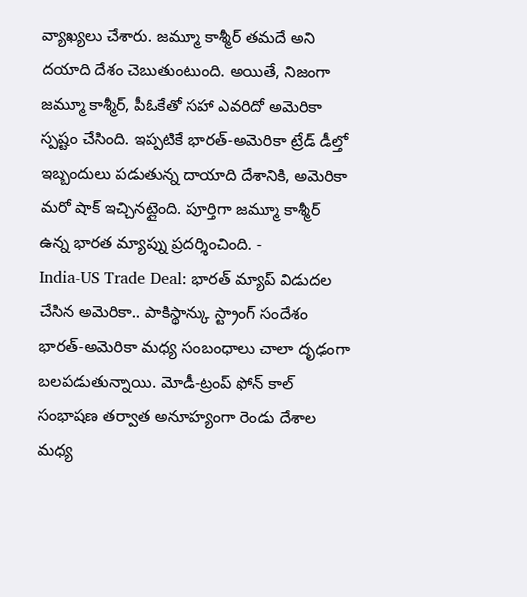వ్యాఖ్యలు చేశారు. జమ్మూ కాశ్మీర్ తమదే అని దయాది దేశం చెబుతుంటుంది. అయితే, నిజంగా జమ్మూ కాశ్మీర్, పీఓకేతో సహా ఎవరిదో అమెరికా స్పష్టం చేసింది. ఇప్పటికే భారత్-అమెరికా ట్రేడ్ డీల్తో ఇబ్బందులు పడుతున్న దాయాది దేశానికి, అమెరికా మరో షాక్ ఇచ్చినట్లైంది. పూర్తిగా జమ్మూ కాశ్మీర్ ఉన్న భారత మ్యాప్ను ప్రదర్శించింది. -
India-US Trade Deal: భారత్ మ్యాప్ విడుదల చేసిన అమెరికా.. పాకిస్థాన్కు స్ట్రాంగ్ సందేశం
భారత్-అమెరికా మధ్య సంబంధాలు చాలా దృఢంగా బలపడుతున్నాయి. మోడీ-ట్రంప్ ఫోన్ కాల్ సంభాషణ తర్వాత అనూహ్యంగా రెండు దేశాల మధ్య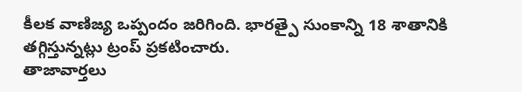కీలక వాణిజ్య ఒప్పందం జరిగింది. భారత్పై సుంకాన్ని 18 శాతానికి తగ్గిస్తున్నట్లు ట్రంప్ ప్రకటించారు.
తాజావార్తలు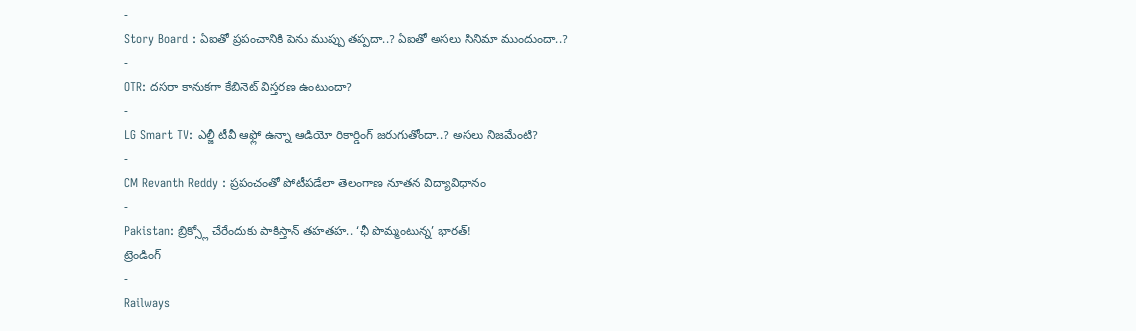-
Story Board : ఏఐతో ప్రపంచానికి పెను ముప్పు తప్పదా..? ఏఐతో అసలు సినిమా ముందుందా..?
-
OTR: దసరా కానుకగా కేబినెట్ విస్తరణ ఉంటుందా?
-
LG Smart TV: ఎల్జీ టీవీ ఆఫ్లో ఉన్నా ఆడియో రికార్డింగ్ జరుగుతోందా..? అసలు నిజమేంటి?
-
CM Revanth Reddy : ప్రపంచంతో పోటీపడేలా తెలంగాణ నూతన విద్యావిధానం
-
Pakistan: బ్రిక్స్లో చేరేందుకు పాకిస్తాన్ తహతహ.. ‘ఛీ పొమ్మంటున్న’ భారత్!
ట్రెండింగ్
-
Railways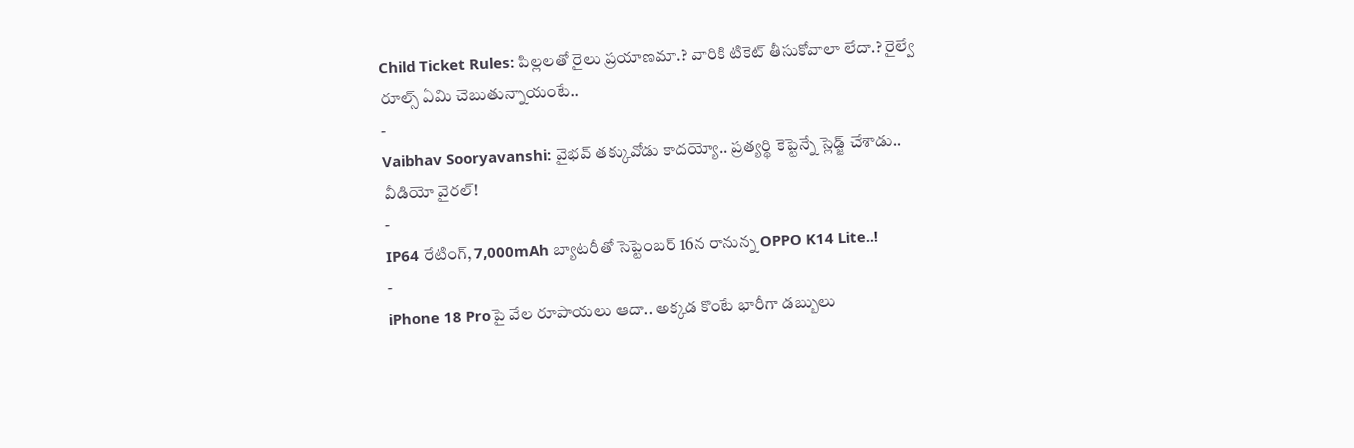Child Ticket Rules: పిల్లలతో రైలు ప్రయాణమా.? వారికి టికెట్ తీసుకోవాలా లేదా.? రైల్వే రూల్స్ ఏమి చెబుతున్నాయంటే..
-
Vaibhav Sooryavanshi: వైభవ్ తక్కువోడు కాదయ్యో.. ప్రత్యర్థి కెప్టెన్నే స్లెడ్జ్ చేశాడు.. వీడియో వైరల్!
-
IP64 రేటింగ్, 7,000mAh బ్యాటరీతో సెప్టెంబర్ 16న రానున్న OPPO K14 Lite..!
-
iPhone 18 Proపై వేల రూపాయలు ఆదా.. అక్కడ కొంటే భారీగా డబ్బులు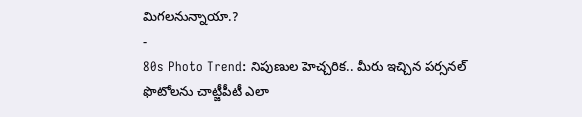మిగలనున్నాయా.?
-
80s Photo Trend: నిపుణుల హెచ్చరిక.. మీరు ఇచ్చిన పర్సనల్ ఫొటోలను చాట్జీపీటీ ఎలా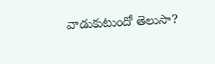వాడుకుటుందో తెలుసా?